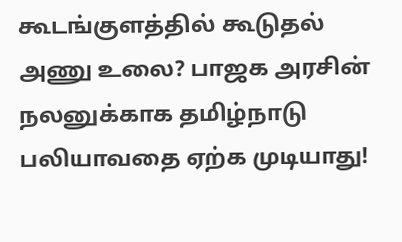கூடங்குளத்தில் கூடுதல் அணு உலை? பாஜக அரசின் நலனுக்காக தமிழ்நாடு பலியாவதை ஏற்க முடியாது!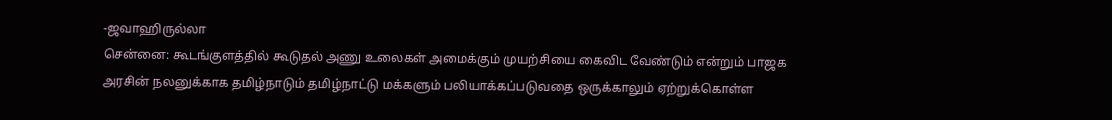-ஜவாஹிருல்லா
சென்னை: கூடங்குளத்தில் கூடுதல் அணு உலைகள் அமைக்கும் முயற்சியை கைவிட வேண்டும் என்றும் பாஜக அரசின் நலனுக்காக தமிழ்நாடும் தமிழ்நாட்டு மக்களும் பலியாக்கப்படுவதை ஒருக்காலும் ஏற்றுக்கொள்ள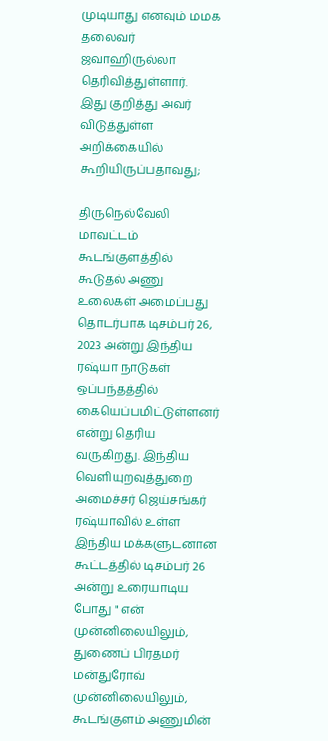முடியாது எனவும் மமக தலைவர் ஜவாஹிருல்லா தெரிவித்துள்ளார்.
இது குறித்து அவர் விடுத்துள்ள அறிக்கையில் கூறியிருப்பதாவது;

திருநெல்வேலி மாவட்டம் கூடங்குளத்தில் கூடுதல் அணு உலைகள் அமைப்பது தொடர்பாக டிசம்பர் 26, 2023 அன்று இந்திய ரஷ்யா நாடுகள் ஒப்பந்தத்தில் கையெப்பமிட்டுள்ளனர் என்று தெரிய வருகிறது. இந்திய வெளியுறவுத்துறை அமைச்சர் ஜெய்சங்கர் ரஷ்யாவில் உள்ள இந்திய மக்களுடனான கூட்டத்தில் டிசம்பர் 26 அன்று உரையாடிய போது " என் முன்னிலையிலும், துணைப் பிரதமர் மன்துரோவ் முன்னிலையிலும், கூடங்குளம் அணுமின்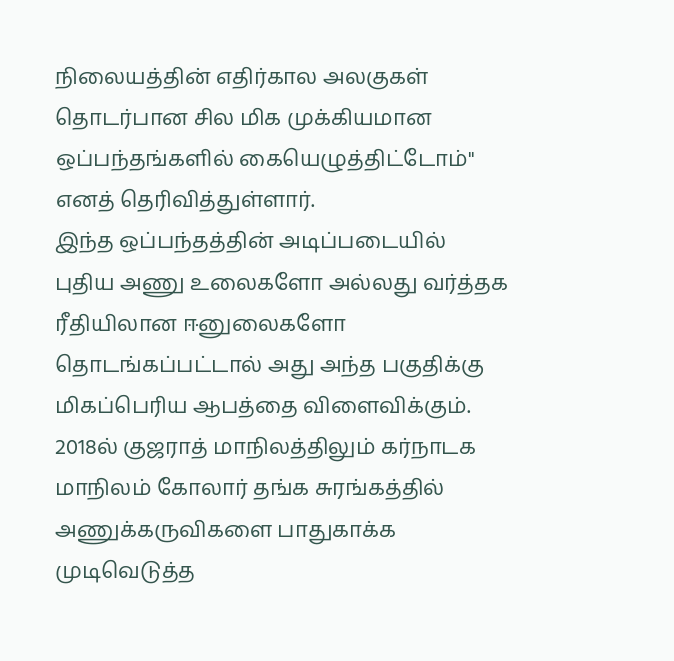நிலையத்தின் எதிர்கால அலகுகள் தொடர்பான சில மிக முக்கியமான ஒப்பந்தங்களில் கையெழுத்திட்டோம்" எனத் தெரிவித்துள்ளார்.
இந்த ஒப்பந்தத்தின் அடிப்படையில் புதிய அணு உலைகளோ அல்லது வர்த்தக ரீதியிலான ஈனுலைகளோ தொடங்கப்பட்டால் அது அந்த பகுதிக்கு மிகப்பெரிய ஆபத்தை விளைவிக்கும். 2018ல் குஜராத் மாநிலத்திலும் கர்நாடக மாநிலம் கோலார் தங்க சுரங்கத்தில் அணுக்கருவிகளை பாதுகாக்க முடிவெடுத்த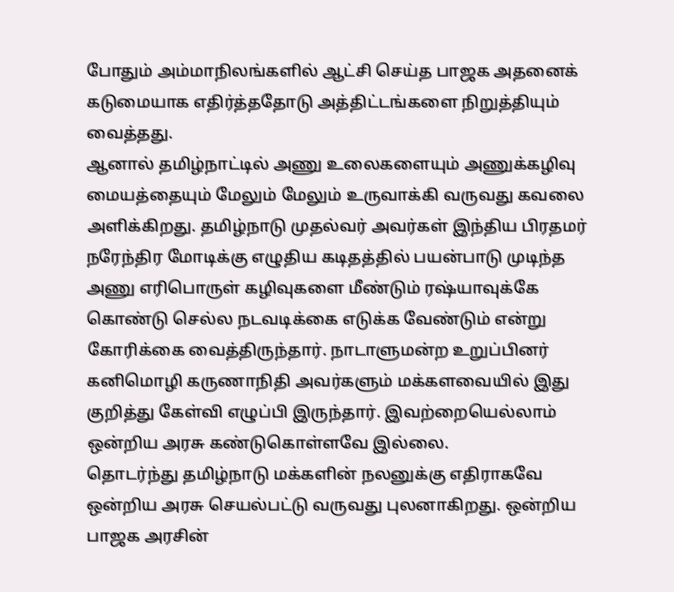போதும் அம்மாநிலங்களில் ஆட்சி செய்த பாஜக அதனைக் கடுமையாக எதிர்த்ததோடு அத்திட்டங்களை நிறுத்தியும் வைத்தது.
ஆனால் தமிழ்நாட்டில் அணு உலைகளையும் அணுக்கழிவு மையத்தையும் மேலும் மேலும் உருவாக்கி வருவது கவலை அளிக்கிறது. தமிழ்நாடு முதல்வர் அவர்கள் இந்திய பிரதமர் நரேந்திர மோடிக்கு எழுதிய கடிதத்தில் பயன்பாடு முடிந்த அணு எரிபொருள் கழிவுகளை மீண்டும் ரஷ்யாவுக்கே கொண்டு செல்ல நடவடிக்கை எடுக்க வேண்டும் என்று கோரிக்கை வைத்திருந்தார். நாடாளுமன்ற உறுப்பினர் கனிமொழி கருணாநிதி அவர்களும் மக்களவையில் இது குறித்து கேள்வி எழுப்பி இருந்தார். இவற்றையெல்லாம் ஒன்றிய அரசு கண்டுகொள்ளவே இல்லை.
தொடர்ந்து தமிழ்நாடு மக்களின் நலனுக்கு எதிராகவே ஒன்றிய அரசு செயல்பட்டு வருவது புலனாகிறது. ஒன்றிய பாஜக அரசின்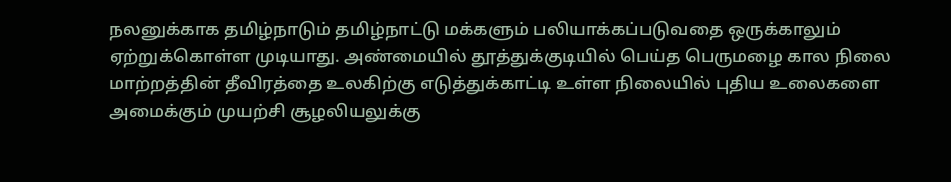நலனுக்காக தமிழ்நாடும் தமிழ்நாட்டு மக்களும் பலியாக்கப்படுவதை ஒருக்காலும் ஏற்றுக்கொள்ள முடியாது. அண்மையில் தூத்துக்குடியில் பெய்த பெருமழை கால நிலை மாற்றத்தின் தீவிரத்தை உலகிற்கு எடுத்துக்காட்டி உள்ள நிலையில் புதிய உலைகளை அமைக்கும் முயற்சி சூழலியலுக்கு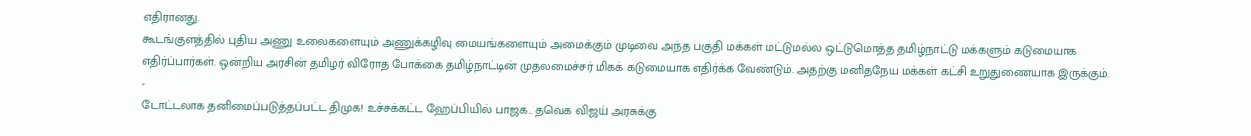எதிரானது.
கூடங்குளத்தில் புதிய அணு உலைகளையும் அணுக்கழிவு மையங்களையும் அமைக்கும் முடிவை அந்த பகுதி மக்கள் மட்டுமல்ல ஒட்டுமொத்த தமிழ்நாட்டு மக்களும் கடுமையாக எதிர்ப்பார்கள். ஒன்றிய அரசின் தமிழர் விரோத போக்கை தமிழ்நாட்டின் முதலமைச்சர் மிகக் கடுமையாக எதிர்க்க வேண்டும். அதற்கு மனிதநேய மக்கள் கட்சி உறுதுணையாக இருக்கும்.
-
டோட்டலாக தனிமைப்படுத்தப்பட்ட திமுக! உச்சக்கட்ட ஹேப்பியில் பாஜக.. தவெக விஜய் அரசுக்கு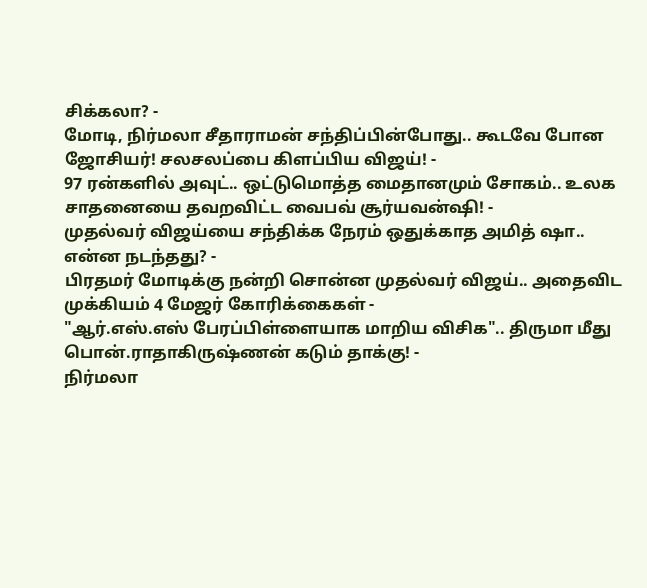சிக்கலா? -
மோடி, நிர்மலா சீதாராமன் சந்திப்பின்போது.. கூடவே போன ஜோசியர்! சலசலப்பை கிளப்பிய விஜய்! -
97 ரன்களில் அவுட்.. ஒட்டுமொத்த மைதானமும் சோகம்.. உலக சாதனையை தவறவிட்ட வைபவ் சூர்யவன்ஷி! -
முதல்வர் விஜய்யை சந்திக்க நேரம் ஒதுக்காத அமித் ஷா.. என்ன நடந்தது? -
பிரதமர் மோடிக்கு நன்றி சொன்ன முதல்வர் விஜய்.. அதைவிட முக்கியம் 4 மேஜர் கோரிக்கைகள் -
"ஆர்.எஸ்.எஸ் பேரப்பிள்ளையாக மாறிய விசிக".. திருமா மீது பொன்.ராதாகிருஷ்ணன் கடும் தாக்கு! -
நிர்மலா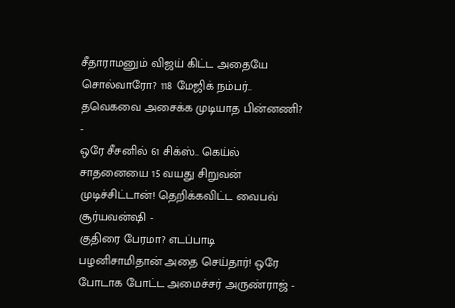சீதாராமனும் விஜய் கிட்ட அதையே சொல்வாரோ? 118 மேஜிக் நம்பர்.. தவெகவை அசைக்க முடியாத பின்னணி? -
ஒரே சீசனில் 61 சிக்ஸ்.. கெய்ல் சாதனையை 15 வயது சிறுவன் முடிச்சிட்டான்! தெறிக்கவிட்ட வைபவ் சூர்யவன்ஷி -
குதிரை பேரமா? எடப்பாடி பழனிசாமிதான் அதை செய்தார்! ஒரே போடாக போட்ட அமைச்சர் அருண்ராஜ் -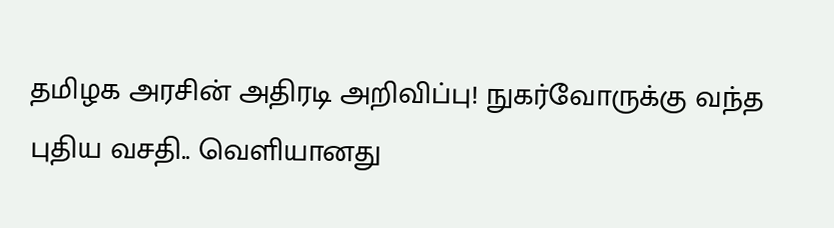தமிழக அரசின் அதிரடி அறிவிப்பு! நுகர்வோருக்கு வந்த புதிய வசதி.. வெளியானது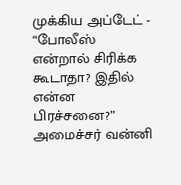முக்கிய அப்டேட் -
“போலீஸ் என்றால் சிரிக்க கூடாதா? இதில் என்ன பிரச்சனை?” அமைச்சர் வன்னி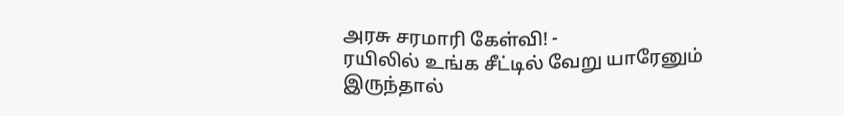அரசு சரமாரி கேள்வி! -
ரயிலில் உங்க சீட்டில் வேறு யாரேனும் இருந்தால்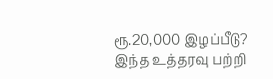ரூ.20,000 இழப்பீடு? இந்த உத்தரவு பற்றி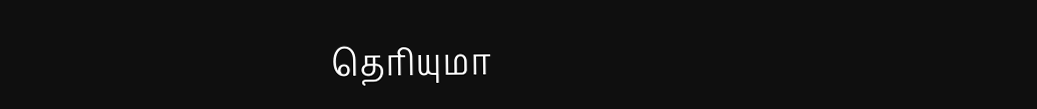தெரியுமா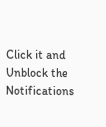Click it and Unblock the Notifications